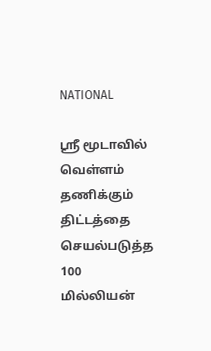NATIONAL

ஸ்ரீ மூடாவில் வெள்ளம் தணிக்கும் திட்டத்தை செயல்படுத்த 100 மில்லியன்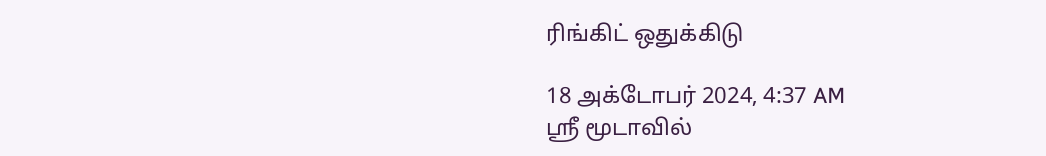ரிங்கிட் ஒதுக்கிடு

18 அக்டோபர் 2024, 4:37 AM
ஸ்ரீ மூடாவில்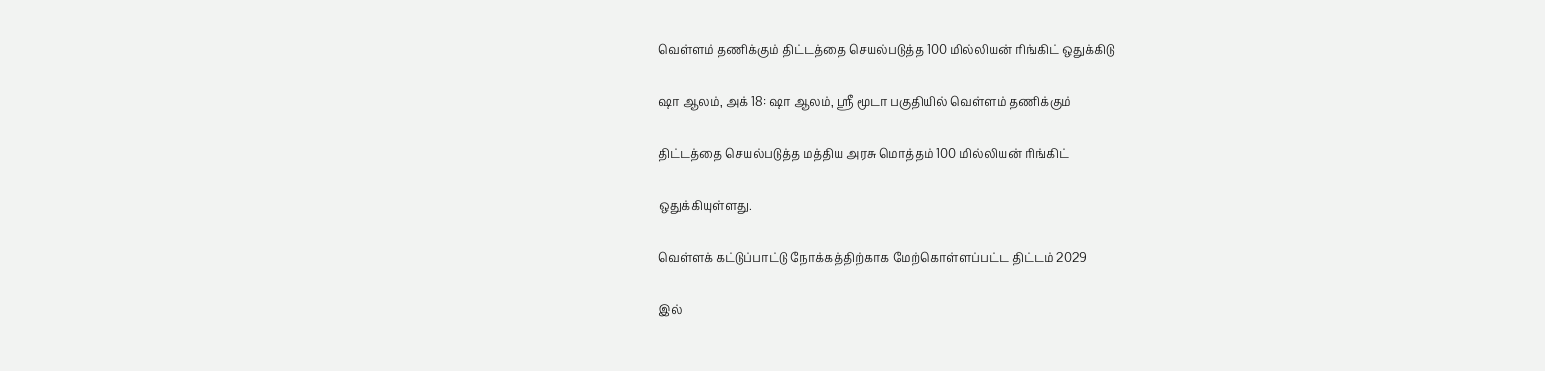வெள்ளம் தணிக்கும் திட்டத்தை செயல்படுத்த 100 மில்லியன் ரிங்கிட் ஒதுக்கிடு

ஷா ஆலம், அக் 18: ஷா ஆலம், ஸ்ரீ மூடா பகுதியில் வெள்ளம் தணிக்கும்

திட்டத்தை செயல்படுத்த மத்திய அரசு மொத்தம் 100 மில்லியன் ரிங்கிட்

ஒதுக்கியுள்ளது.

வெள்ளக் கட்டுப்பாட்டு நோக்கத்திற்காக மேற்கொள்ளப்பட்ட திட்டம் 2029

இல்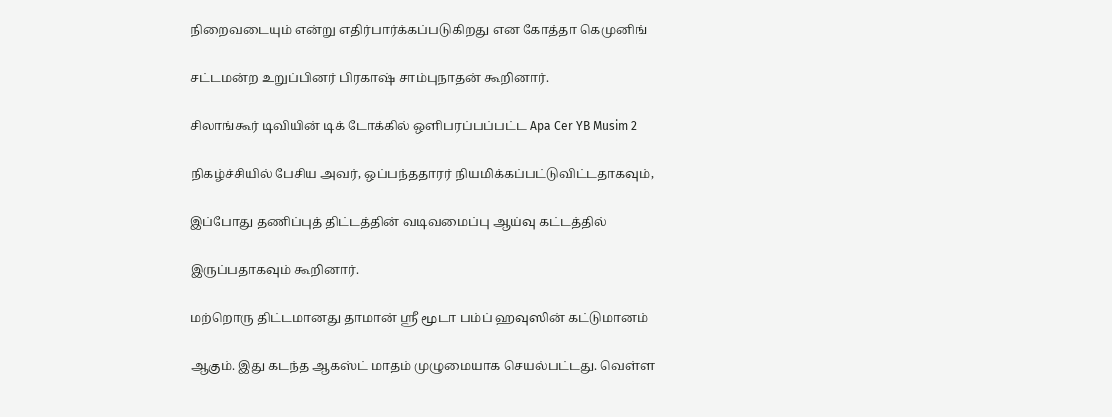நிறைவடையும் என்று எதிர்பார்க்கப்படுகிறது என கோத்தா கெமுனிங்

சட்டமன்ற உறுப்பினர் பிரகாஷ் சாம்புநாதன் கூறினார்.

சிலாங்கூர் டிவியின் டிக் டோக்கில் ஒளிபரப்பப்பட்ட Apa Cer YB Musim 2

நிகழ்ச்சியில் பேசிய அவர், ஒப்பந்ததாரர் நியமிக்கப்பட்டுவிட்டதாகவும்,

இப்போது தணிப்புத் திட்டத்தின் வடிவமைப்பு ஆய்வு கட்டத்தில்

இருப்பதாகவும் கூறினார்.

மற்றொரு திட்டமானது தாமான் ஸ்ரீ மூடா பம்ப் ஹவுஸின் கட்டுமானம்

ஆகும். இது கடந்த ஆகஸ்ட் மாதம் முழுமையாக செயல்பட்டது. வெள்ள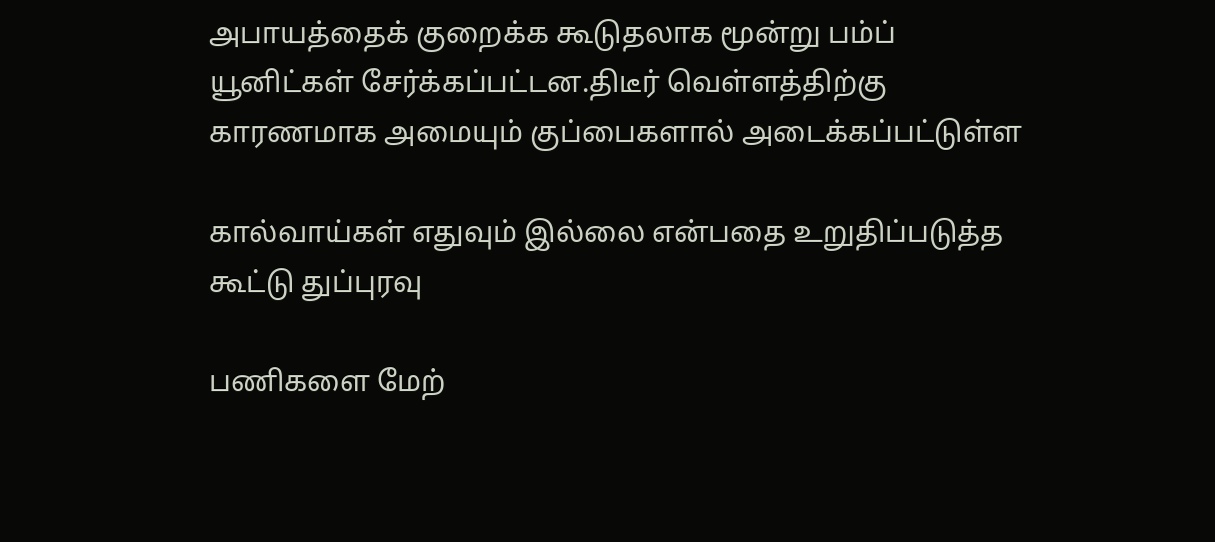அபாயத்தைக் குறைக்க கூடுதலாக மூன்று பம்ப் யூனிட்கள் சேர்க்கப்பட்டன.திடீர் வெள்ளத்திற்கு காரணமாக அமையும் குப்பைகளால் அடைக்கப்பட்டுள்ள

கால்வாய்கள் எதுவும் இல்லை என்பதை உறுதிப்படுத்த கூட்டு துப்புரவு

பணிகளை மேற்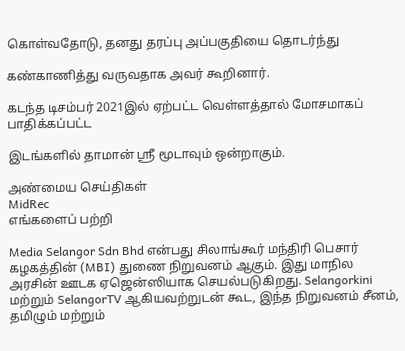கொள்வதோடு, தனது தரப்பு அப்பகுதியை தொடர்ந்து

கண்காணித்து வருவதாக அவர் கூறினார்.

கடந்த டிசம்பர் 2021இல் ஏற்பட்ட வெள்ளத்தால் மோசமாகப் பாதிக்கப்பட்ட

இடங்களில் தாமான் ஶ்ரீ மூடாவும் ஒன்றாகும்.

அண்மைய செய்திகள்
MidRec
எங்களைப் பற்றி

Media Selangor Sdn Bhd என்பது சிலாங்கூர் மந்திரி பெசார் கழகத்தின் (MBI) துணை நிறுவனம் ஆகும். இது மாநில அரசின் ஊடக ஏஜென்ஸியாக செயல்படுகிறது. Selangorkini மற்றும் SelangorTV ஆகியவற்றுடன் கூட, இந்த நிறுவனம் சீனம், தமிழும் மற்றும்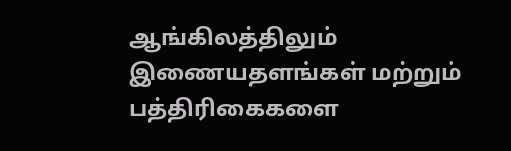ஆங்கிலத்திலும் இணையதளங்கள் மற்றும் பத்திரிகைகளை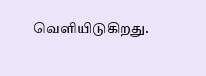வெளியிடுகிறது.